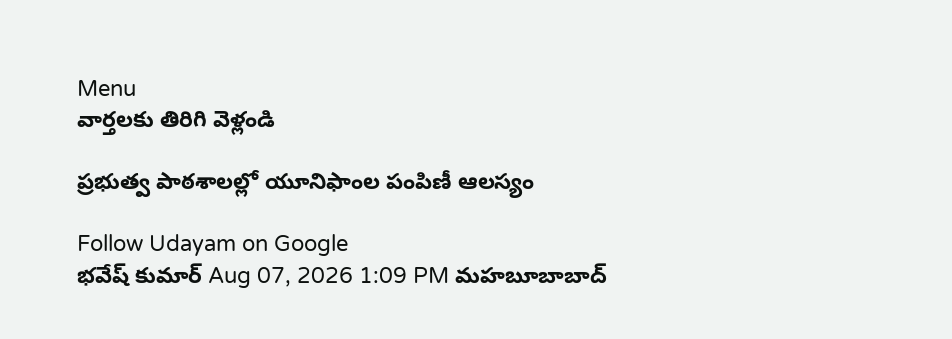Menu
వార్తలకు తిరిగి వెళ్లండి

ప్రభుత్వ పాఠశాలల్లో యూనిఫాంల పంపిణీ ఆలస్యం

Follow Udayam on Google
భవేష్ కుమార్ Aug 07, 2026 1:09 PM మహబూబాబాద్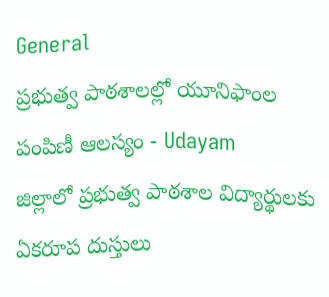General
ప్రభుత్వ పాఠశాలల్లో యూనిఫాంల పంపిణీ ఆలస్యం - Udayam
జిల్లాలో ప్రభుత్వ పాఠశాల విద్యార్థులకు ఏకరూప దుస్తులు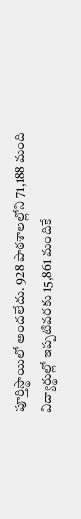పూర్తిస్థాయిలో అందలేదు. 928 పాఠశాలల్లోని 71,188 మంది విద్యార్థుల్లో ఇప్పటివరకు 15,861 మందికే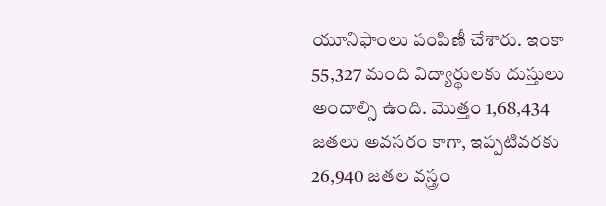యూనిఫాంలు పంపిణీ చేశారు. ఇంకా 55,327 మంది విద్యార్థులకు దుస్తులు అందాల్సి ఉంది. మొత్తం 1,68,434 జతలు అవసరం కాగా, ఇప్పటివరకు 26,940 జతల వస్త్రం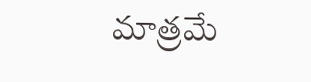మాత్రమే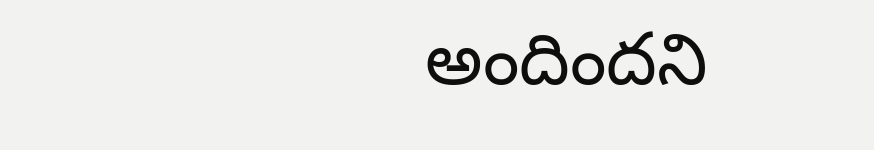అందిందని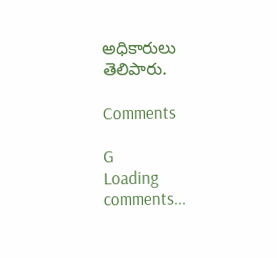అధికారులు తెలిపారు.

Comments

G
Loading comments...